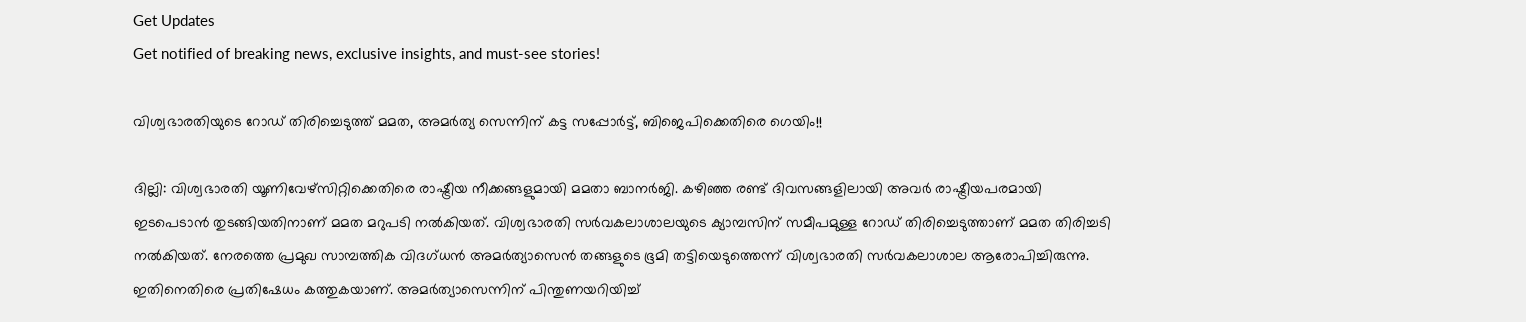Get Updates
Get notified of breaking news, exclusive insights, and must-see stories!

വിശ്വഭാരതിയുടെ റോഡ് തിരിച്ചെടുത്ത് മമത, അമര്‍ത്യ സെന്നിന് കട്ട സപ്പോര്‍ട്ട്, ബിജെപിക്കെതിരെ ഗെയിം!!

ദില്ലി: വിശ്വഭാരതി യൂണിവേഴ്‌സിറ്റിക്കെതിരെ രാഷ്ട്രീയ നീക്കങ്ങളുമായി മമതാ ബാനര്‍ജി. കഴിഞ്ഞ രണ്ട് ദിവസങ്ങളിലായി അവര്‍ രാഷ്ട്രീയപരമായി ഇടപെടാന്‍ തുടങ്ങിയതിനാണ് മമത മറുപടി നല്‍കിയത്. വിശ്വഭാരതി സര്‍വകലാശാലയുടെ ക്യാമ്പസിന് സമീപമുള്ള റോഡ് തിരിച്ചെടുത്താണ് മമത തിരിച്ചടി നല്‍കിയത്. നേരത്തെ പ്രമുഖ സാമ്പത്തിക വിദഗ്ധന്‍ അമര്‍ത്യാസെന്‍ തങ്ങളുടെ ഭൂമി തട്ടിയെടുത്തെന്ന് വിശ്വഭാരതി സര്‍വകലാശാല ആരോപിച്ചിരുന്നു. ഇതിനെതിരെ പ്രതിഷേധം കത്തുകയാണ്. അമര്‍ത്യാസെന്നിന് പിന്തുണയറിയിച്ച്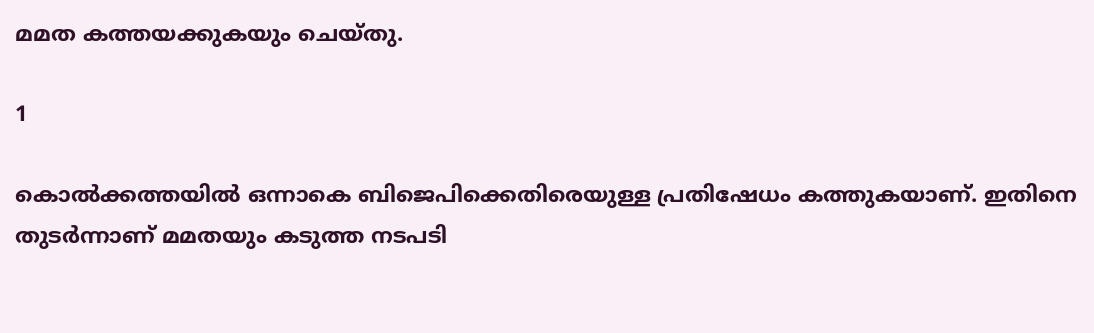മമത കത്തയക്കുകയും ചെയ്തു.

1

കൊല്‍ക്കത്തയില്‍ ഒന്നാകെ ബിജെപിക്കെതിരെയുള്ള പ്രതിഷേധം കത്തുകയാണ്. ഇതിനെ തുടര്‍ന്നാണ് മമതയും കടുത്ത നടപടി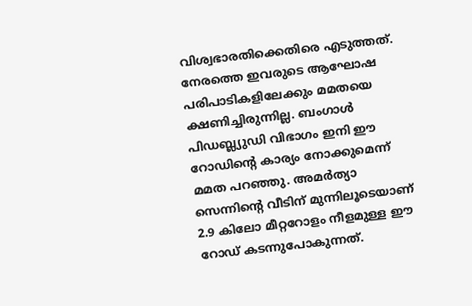വിശ്വഭാരതിക്കെതിരെ എടുത്തത്. നേരത്തെ ഇവരുടെ ആഘോഷ പരിപാടികളിലേക്കും മമതയെ ക്ഷണിച്ചിരുന്നില്ല. ബംഗാള്‍ പിഡബ്ല്യുഡി വിഭാഗം ഇനി ഈ റോഡിന്റെ കാര്യം നോക്കുമെന്ന് മമത പറഞ്ഞു. അമര്‍ത്യാ സെന്നിന്റെ വീടിന് മുന്നിലൂടെയാണ് 2.9 കിലോ മീറ്ററോളം നീളമുള്ള ഈ റോഡ് കടന്നുപോകുന്നത്.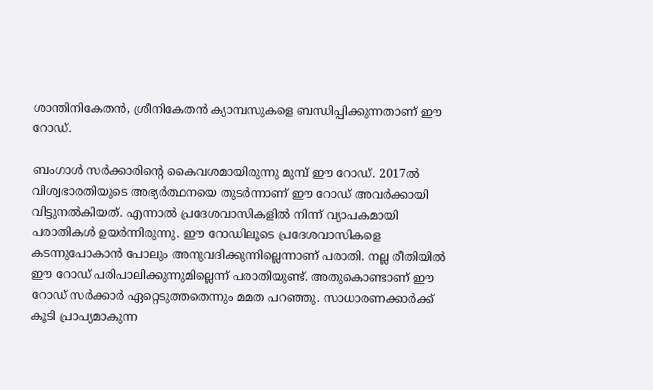ശാന്തിനികേതന്‍, ശ്രീനികേതന്‍ ക്യാമ്പസുകളെ ബന്ധിപ്പിക്കുന്നതാണ് ഈ റോഡ്.

ബംഗാള്‍ സര്‍ക്കാരിന്റെ കൈവശമായിരുന്നു മുമ്പ് ഈ റോഡ്. 2017ല്‍ വിശ്വഭാരതിയുടെ അഭ്യര്‍ത്ഥനയെ തുടര്‍ന്നാണ് ഈ റോഡ് അവര്‍ക്കായി വിട്ടുനല്‍കിയത്. എന്നാല്‍ പ്രദേശവാസികളില്‍ നിന്ന് വ്യാപകമായി പരാതികള്‍ ഉയര്‍ന്നിരുന്നു. ഈ റോഡിലൂടെ പ്രദേശവാസികളെ കടന്നുപോകാന്‍ പോലും അനുവദിക്കുന്നില്ലെന്നാണ് പരാതി. നല്ല രീതിയില്‍ ഈ റോഡ് പരിപാലിക്കുന്നുമില്ലെന്ന് പരാതിയുണ്ട്. അതുകൊണ്ടാണ് ഈ റോഡ് സര്‍ക്കാര്‍ ഏറ്റെടുത്തതെന്നും മമത പറഞ്ഞു. സാധാരണക്കാര്‍ക്ക് കൂടി പ്രാപ്യമാകുന്ന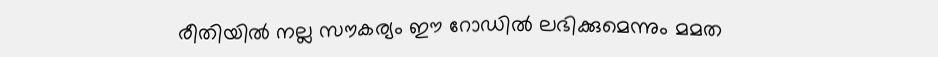രീതിയില്‍ നല്ല സൗകര്യം ഈ റോഡില്‍ ലഭിക്കുമെന്നും മമത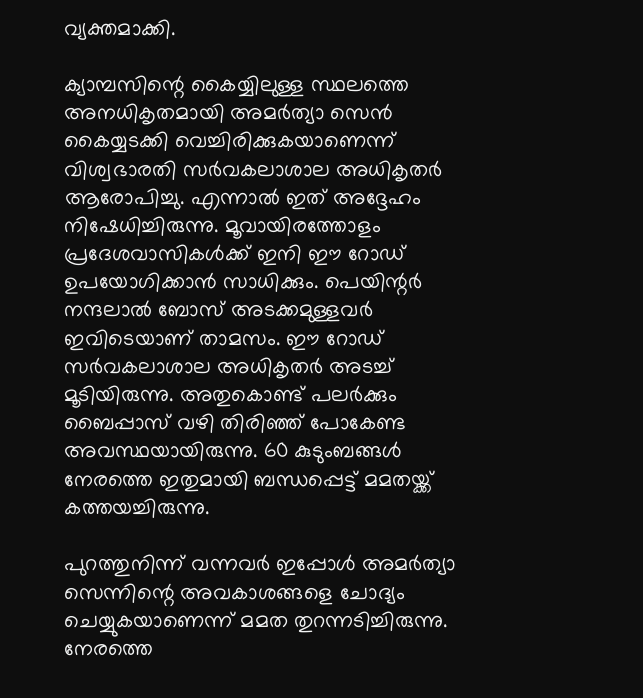വ്യക്തമാക്കി.

ക്യാമ്പസിന്റെ കൈയ്യിലുള്ള സ്ഥലത്തെ അനധികൃതമായി അമര്‍ത്യാ സെന്‍ കൈയ്യടക്കി വെച്ചിരിക്കുകയാണെന്ന് വിശ്വഭാരതി സര്‍വകലാശാല അധികൃതര്‍ ആരോപിച്ചു. എന്നാല്‍ ഇത് അദ്ദേഹം നിഷേധിച്ചിരുന്നു. മൂവായിരത്തോളം പ്രദേശവാസികള്‍ക്ക് ഇനി ഈ റോഡ് ഉപയോഗിക്കാന്‍ സാധിക്കും. പെയിന്റര്‍ നന്ദലാല്‍ ബോസ് അടക്കമുള്ളവര്‍ ഇവിടെയാണ് താമസം. ഈ റോഡ് സര്‍വകലാശാല അധികൃതര്‍ അടച്ച് മൂടിയിരുന്നു. അതുകൊണ്ട് പലര്‍ക്കും ബൈപ്പാസ് വഴി തിരിഞ്ഞ് പോകേണ്ട അവസ്ഥയായിരുന്നു. 60 കുടുംബങ്ങള്‍ നേരത്തെ ഇതുമായി ബന്ധപ്പെട്ട് മമതയ്ക്ക് കത്തയച്ചിരുന്നു.

പുറത്തുനിന്ന് വന്നവര്‍ ഇപ്പോള്‍ അമര്‍ത്യാ സെന്നിന്റെ അവകാശങ്ങളെ ചോദ്യം ചെയ്യുകയാണെന്ന് മമത തുറന്നടിച്ചിരുന്നു. നേരത്തെ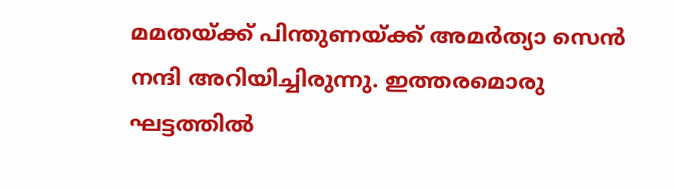മമതയ്ക്ക് പിന്തുണയ്ക്ക് അമര്‍ത്യാ സെന്‍ നന്ദി അറിയിച്ചിരുന്നു. ഇത്തരമൊരു ഘട്ടത്തില്‍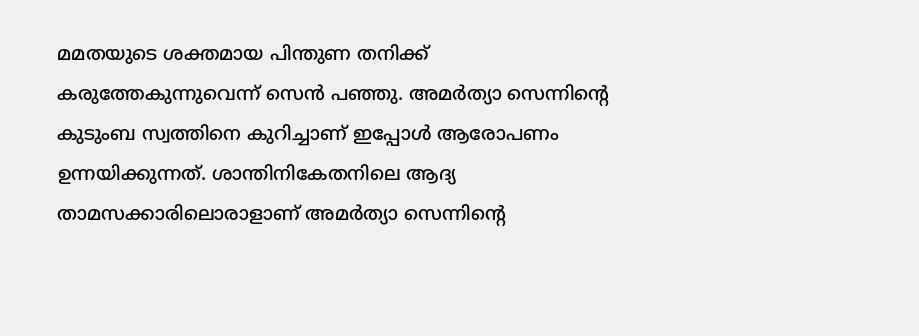മമതയുടെ ശക്തമായ പിന്തുണ തനിക്ക് കരുത്തേകുന്നുവെന്ന് സെന്‍ പഞ്ഞു. അമര്‍ത്യാ സെന്നിന്റെ കുടുംബ സ്വത്തിനെ കുറിച്ചാണ് ഇപ്പോള്‍ ആരോപണം ഉന്നയിക്കുന്നത്. ശാന്തിനികേതനിലെ ആദ്യ താമസക്കാരിലൊരാളാണ് അമര്‍ത്യാ സെന്നിന്റെ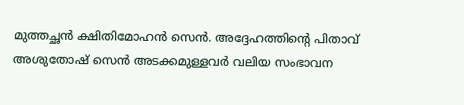മുത്തച്ഛന്‍ ക്ഷിതിമോഹന്‍ സെന്‍. അദ്ദേഹത്തിന്റെ പിതാവ് അശുതോഷ് സെന്‍ അടക്കമുള്ളവര്‍ വലിയ സംഭാവന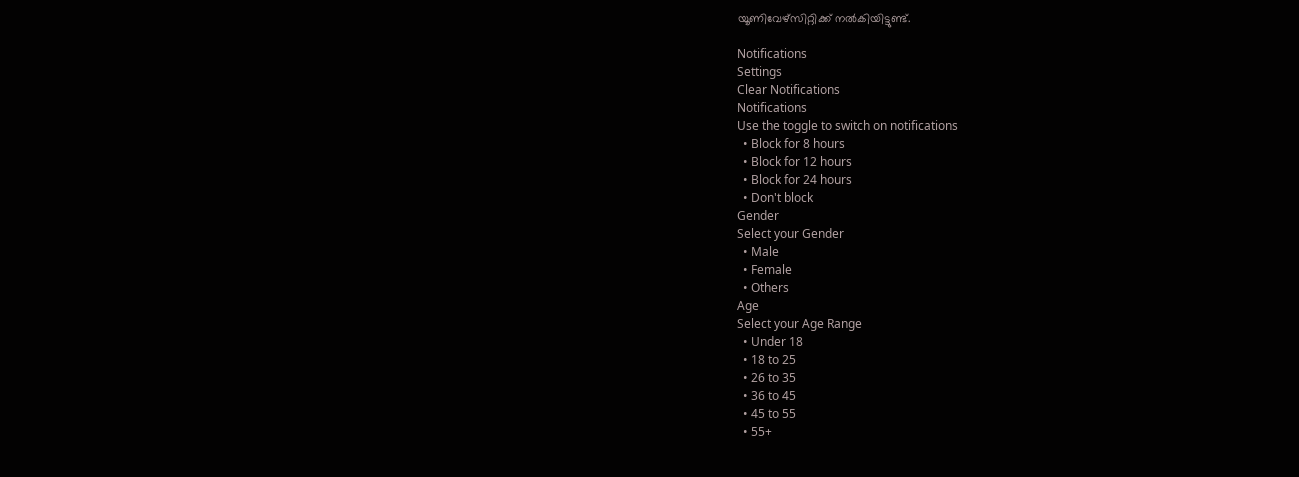യൂണിവേഴ്‌സിറ്റിക്ക് നല്‍കിയിട്ടുണ്ട്.

Notifications
Settings
Clear Notifications
Notifications
Use the toggle to switch on notifications
  • Block for 8 hours
  • Block for 12 hours
  • Block for 24 hours
  • Don't block
Gender
Select your Gender
  • Male
  • Female
  • Others
Age
Select your Age Range
  • Under 18
  • 18 to 25
  • 26 to 35
  • 36 to 45
  • 45 to 55
  • 55+